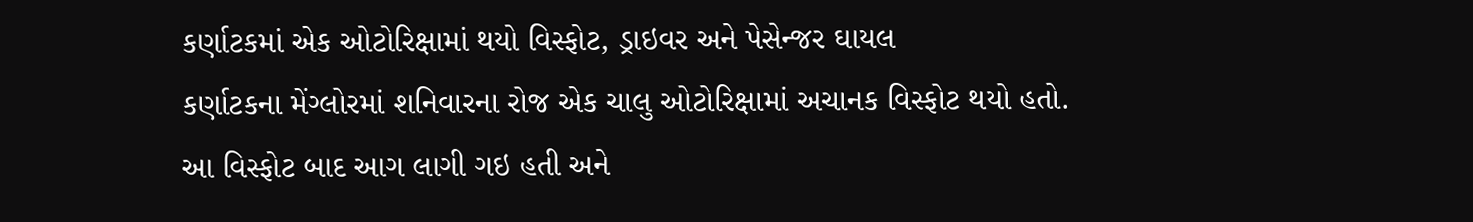કર્ણાટકમાં એક ઓટોરિક્ષામાં થયો વિસ્ફોટ, ડ્રાઇવર અને પેસેન્જર ઘાયલ
કર્ણાટકના મેંગ્લોરમાં શનિવારના રોજ એક ચાલુ ઓટોરિક્ષામાં અચાનક વિસ્ફોટ થયો હતો. આ વિસ્ફોટ બાદ આગ લાગી ગઇ હતી અને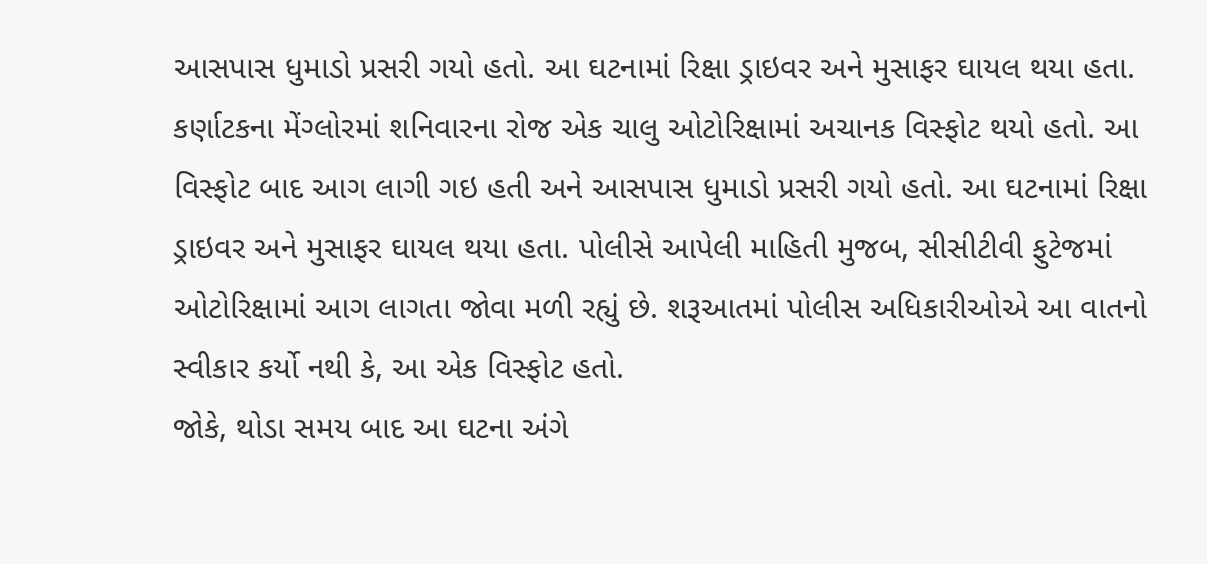આસપાસ ધુમાડો પ્રસરી ગયો હતો. આ ઘટનામાં રિક્ષા ડ્રાઇવર અને મુસાફર ઘાયલ થયા હતા.
કર્ણાટકના મેંગ્લોરમાં શનિવારના રોજ એક ચાલુ ઓટોરિક્ષામાં અચાનક વિસ્ફોટ થયો હતો. આ વિસ્ફોટ બાદ આગ લાગી ગઇ હતી અને આસપાસ ધુમાડો પ્રસરી ગયો હતો. આ ઘટનામાં રિક્ષા ડ્રાઇવર અને મુસાફર ઘાયલ થયા હતા. પોલીસે આપેલી માહિતી મુજબ, સીસીટીવી ફુટેજમાં ઓટોરિક્ષામાં આગ લાગતા જોવા મળી રહ્યું છે. શરૂઆતમાં પોલીસ અધિકારીઓએ આ વાતનો સ્વીકાર કર્યો નથી કે, આ એક વિસ્ફોટ હતો.
જોકે, થોડા સમય બાદ આ ઘટના અંગે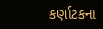કર્ણાટકના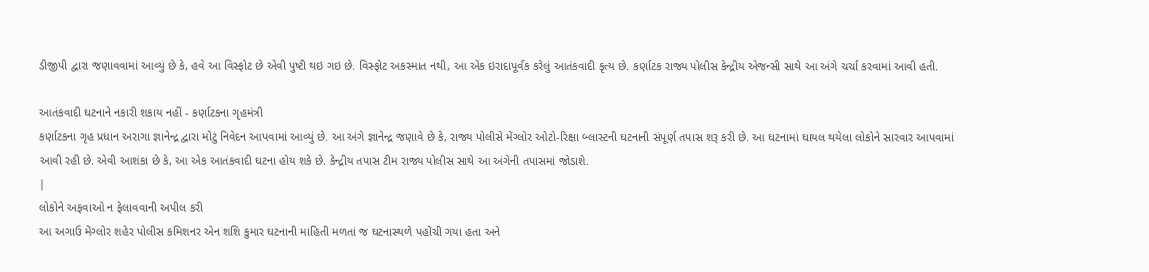ડીજીપી દ્વારા જણાવવામાં આવ્યું છે કે, હવે આ વિસ્ફોટ છે એવી પુષ્ટી થઇ ગઇ છે. વિસ્ફોટ અકસ્માત નથી, આ એક ઇરાદાપૂર્વક કરેલું આતંકવાદી કૃત્ય છે. કર્ણાટક રાજ્ય પોલીસ કેન્દ્રીય એજન્સી સાથે આ અંગે ચર્ચા કરવામાં આવી હતી.

આતંકવાદી ઘટનાને નકારી શકાય નહીં - કર્ણાટકના ગૃહમંત્રી
કર્ણાટકના ગૃહ પ્રધાન અરાગા જ્ઞાનેન્દ્ર દ્વારા મોટું નિવેદન આપવામાં આવ્યું છે. આ અંગે જ્ઞાનેન્દ્ર જણાવે છે કે, રાજ્ય પોલીસે મેંગ્લોર ઓટો-રિક્ષા બ્લાસ્ટની ઘટનાની સંપૂર્ણ તપાસ શરૂ કરી છે. આ ઘટનામાં ઘાયલ થયેલા લોકોને સારવાર આપવામાં આવી રહી છે. એવી આશંકા છે કે, આ એક આતંકવાદી ઘટના હોય શકે છે. કેન્દ્રીય તપાસ ટીમ રાજ્ય પોલીસ સાથે આ અંગેની તપાસમાં જોડાશે.
|
લોકોને અફવાઓ ન ફેલાવવાની અપીલ કરી
આ અગાઉ મેંગ્લોર શહેર પોલીસ કમિશનર એન શશિ કુમાર ઘટનાની માહિતી મળતાં જ ઘટનાસ્થળે પહોંચી ગયા હતા અને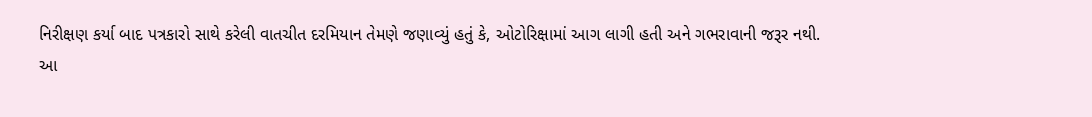નિરીક્ષણ કર્યા બાદ પત્રકારો સાથે કરેલી વાતચીત દરમિયાન તેમણે જણાવ્યું હતું કે, ઓટોરિક્ષામાં આગ લાગી હતી અને ગભરાવાની જરૂર નથી.
આ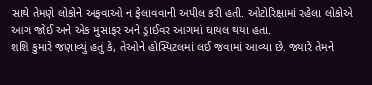સાથે તેમણે લોકોને અફવાઓ ન ફેલાવવાની અપીલ કરી હતી. ઓટોરિક્ષામાં રહેલા લોકોએ આગ જોઈ અને એક મુસાફર અને ડ્રાઈવર આગમાં ઘાયલ થયા હતા.
શશિ કુમારે જણાવ્યું હતું કે, તેઓને હોસ્પિટલમાં લઈ જવામાં આવ્યા છે. જ્યારે તેમને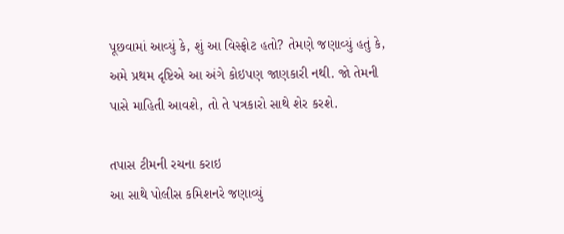પૂછવામાં આવ્યું કે, શું આ વિસ્ફોટ હતો? તેમણે જણાવ્યું હતું કે, અમે પ્રથમ દૃષ્ટિએ આ અંગે કોઇપણ જાણકારી નથી. જો તેમની પાસે માહિતી આવશે, તો તે પત્રકારો સાથે શેર કરશે.

તપાસ ટીમની રચના કરાઇ
આ સાથે પોલીસ કમિશનરે જણાવ્યું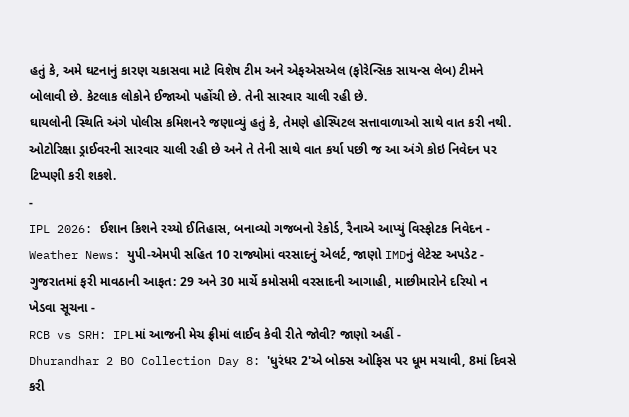હતું કે, અમે ઘટનાનું કારણ ચકાસવા માટે વિશેષ ટીમ અને એફએસએલ (ફોરેન્સિક સાયન્સ લેબ) ટીમને બોલાવી છે. કેટલાક લોકોને ઈજાઓ પહોંચી છે. તેની સારવાર ચાલી રહી છે.
ઘાયલોની સ્થિતિ અંગે પોલીસ કમિશનરે જણાવ્યું હતું કે, તેમણે હોસ્પિટલ સત્તાવાળાઓ સાથે વાત કરી નથી. ઓટોરિક્ષા ડ્રાઈવરની સારવાર ચાલી રહી છે અને તે તેની સાથે વાત કર્યા પછી જ આ અંગે કોઇ નિવેદન પર ટિપ્પણી કરી શકશે.
-
IPL 2026: ઈશાન કિશને રચ્યો ઈતિહાસ, બનાવ્યો ગજબનો રેકોર્ડ, રૈનાએ આપ્યું વિસ્ફોટક નિવેદન -
Weather News: યુપી-એમપી સહિત 10 રાજ્યોમાં વરસાદનું એલર્ટ, જાણો IMDનું લેટેસ્ટ અપડેટ -
ગુજરાતમાં ફરી માવઠાની આફત: 29 અને 30 માર્ચે કમોસમી વરસાદની આગાહી, માછીમારોને દરિયો ન ખેડવા સૂચના -
RCB vs SRH: IPLમાં આજની મેચ ફ્રીમાં લાઈવ કેવી રીતે જોવી? જાણો અહીં -
Dhurandhar 2 BO Collection Day 8: 'ધુરંધર 2'એ બોક્સ ઓફિસ પર ધૂમ મચાવી, 8માં દિવસે કરી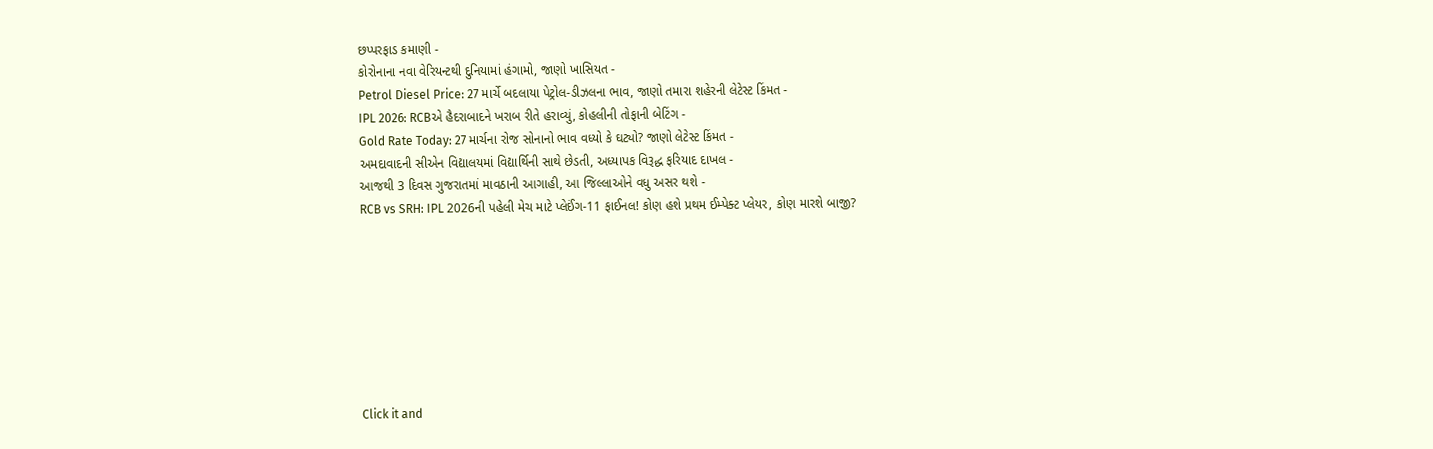છપ્પરફાડ કમાણી -
કોરોનાના નવા વેરિયન્ટથી દુનિયામાં હંગામો, જાણો ખાસિયત -
Petrol Diesel Price: 27 માર્ચે બદલાયા પેટ્રોલ-ડીઝલના ભાવ, જાણો તમારા શહેરની લેટેસ્ટ કિંમત -
IPL 2026: RCBએ હૈદરાબાદને ખરાબ રીતે હરાવ્યું, કોહલીની તોફાની બેટિંગ -
Gold Rate Today: 27 માર્ચના રોજ સોનાનો ભાવ વધ્યો કે ઘટ્યો? જાણો લેટેસ્ટ કિંમત -
અમદાવાદની સીએન વિદ્યાલયમાં વિદ્યાર્થિની સાથે છેડતી, અધ્યાપક વિરૂદ્ધ ફરિયાદ દાખલ -
આજથી 3 દિવસ ગુજરાતમાં માવઠાની આગાહી, આ જિલ્લાઓને વધુ અસર થશે -
RCB vs SRH: IPL 2026ની પહેલી મેચ માટે પ્લેઈંગ-11 ફાઈનલ! કોણ હશે પ્રથમ ઈમ્પેક્ટ પ્લેયર, કોણ મારશે બાજી?








Click it and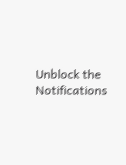Unblock the Notifications